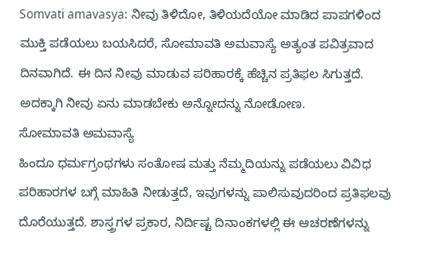Somvati amavasya: ನೀವು ತಿಳಿದೋ, ತಿಳಿಯದೆಯೋ ಮಾಡಿದ ಪಾಪಗಳಿಂದ ಮುಕ್ತಿ ಪಡೆಯಲು ಬಯಸಿದರೆ, ಸೋಮಾವತಿ ಅಮವಾಸ್ಯೆ ಅತ್ಯಂತ ಪವಿತ್ರವಾದ ದಿನವಾಗಿದೆ. ಈ ದಿನ ನೀವು ಮಾಡುವ ಪರಿಹಾರಕ್ಕೆ ಹೆಚ್ಚಿನ ಪ್ರತಿಫಲ ಸಿಗುತ್ತದೆ. ಅದಕ್ಕಾಗಿ ನೀವು ಏನು ಮಾಡಬೇಕು ಅನ್ನೋದನ್ನು ನೋಡೋಣ.
ಸೋಮಾವತಿ ಅಮವಾಸ್ಯೆ
ಹಿಂದೂ ಧರ್ಮಗ್ರಂಥಗಳು ಸಂತೋಷ ಮತ್ತು ನೆಮ್ಮದಿಯನ್ನು ಪಡೆಯಲು ವಿವಿಧ ಪರಿಹಾರಗಳ ಬಗ್ಗೆ ಮಾಹಿತಿ ನೀಡುತ್ತದೆ, ಇವುಗಳನ್ನು ಪಾಲಿಸುವುದರಿಂದ ಪ್ರತಿಫಲವು ದೊರೆಯುತ್ತದೆ. ಶಾಸ್ತ್ರಗಳ ಪ್ರಕಾರ, ನಿರ್ದಿಷ್ಟ ದಿನಾಂಕಗಳಲ್ಲಿ ಈ ಆಚರಣೆಗಳನ್ನು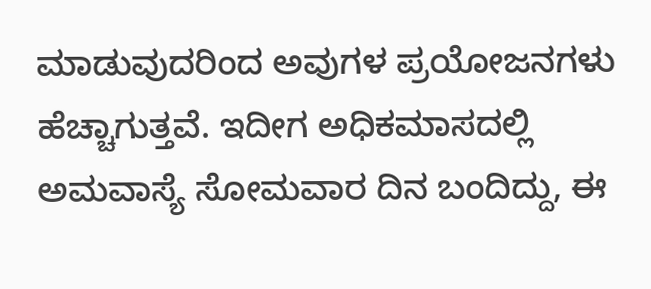ಮಾಡುವುದರಿಂದ ಅವುಗಳ ಪ್ರಯೋಜನಗಳು ಹೆಚ್ಚಾಗುತ್ತವೆ. ಇದೀಗ ಅಧಿಕಮಾಸದಲ್ಲಿ ಅಮವಾಸ್ಯೆ ಸೋಮವಾರ ದಿನ ಬಂದಿದ್ದು, ಈ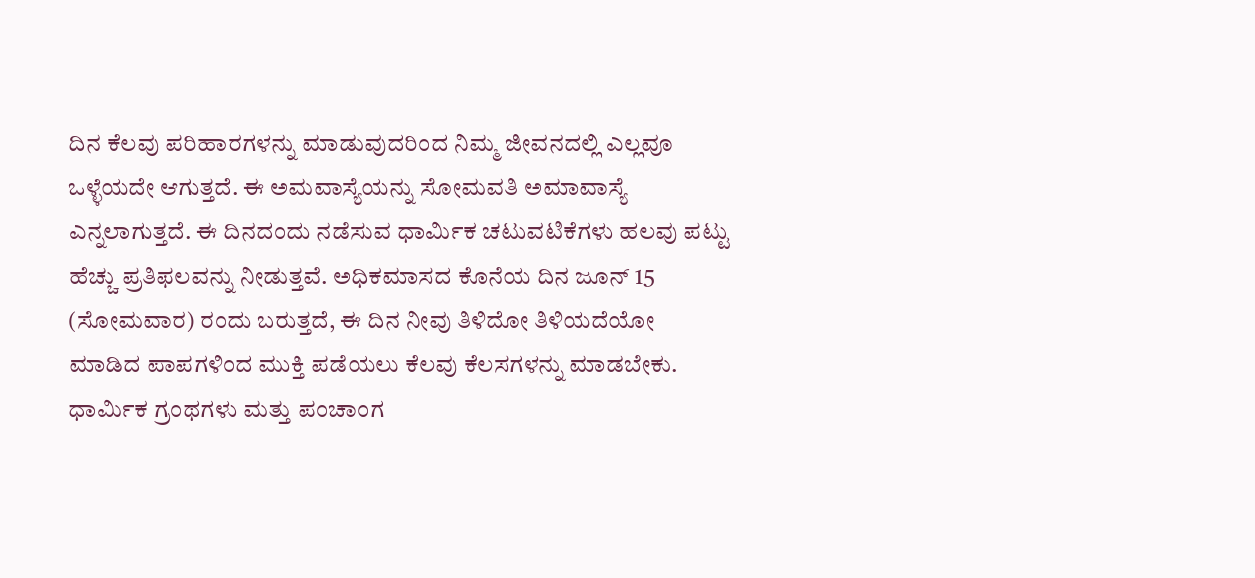ದಿನ ಕೆಲವು ಪರಿಹಾರಗಳನ್ನು ಮಾಡುವುದರಿಂದ ನಿಮ್ಮ ಜೀವನದಲ್ಲಿ ಎಲ್ಲವೂ ಒಳ್ಳೆಯದೇ ಆಗುತ್ತದೆ. ಈ ಅಮವಾಸ್ಯೆಯನ್ನು ಸೋಮವತಿ ಅಮಾವಾಸ್ಯೆ ಎನ್ನಲಾಗುತ್ತದೆ. ಈ ದಿನದಂದು ನಡೆಸುವ ಧಾರ್ಮಿಕ ಚಟುವಟಿಕೆಗಳು ಹಲವು ಪಟ್ಟು ಹೆಚ್ಚು ಪ್ರತಿಫಲವನ್ನು ನೀಡುತ್ತವೆ. ಅಧಿಕಮಾಸದ ಕೊನೆಯ ದಿನ ಜೂನ್ 15 (ಸೋಮವಾರ) ರಂದು ಬರುತ್ತದೆ, ಈ ದಿನ ನೀವು ತಿಳಿದೋ ತಿಳಿಯದೆಯೋ ಮಾಡಿದ ಪಾಪಗಳಿಂದ ಮುಕ್ತಿ ಪಡೆಯಲು ಕೆಲವು ಕೆಲಸಗಳನ್ನು ಮಾಡಬೇಕು.
ಧಾರ್ಮಿಕ ಗ್ರಂಥಗಳು ಮತ್ತು ಪಂಚಾಂಗ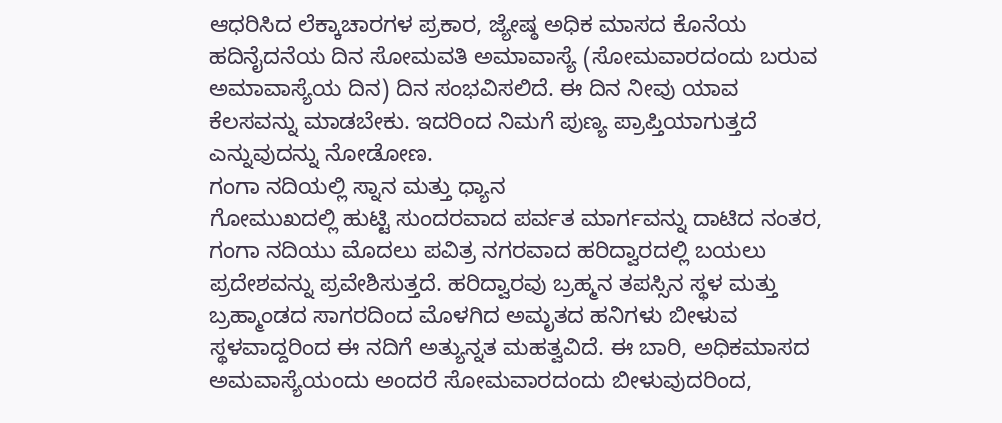ಆಧರಿಸಿದ ಲೆಕ್ಕಾಚಾರಗಳ ಪ್ರಕಾರ, ಜ್ಯೇಷ್ಠ ಅಧಿಕ ಮಾಸದ ಕೊನೆಯ ಹದಿನೈದನೆಯ ದಿನ ಸೋಮವತಿ ಅಮಾವಾಸ್ಯೆ (ಸೋಮವಾರದಂದು ಬರುವ ಅಮಾವಾಸ್ಯೆಯ ದಿನ) ದಿನ ಸಂಭವಿಸಲಿದೆ. ಈ ದಿನ ನೀವು ಯಾವ ಕೆಲಸವನ್ನು ಮಾಡಬೇಕು. ಇದರಿಂದ ನಿಮಗೆ ಪುಣ್ಯ ಪ್ರಾಪ್ತಿಯಾಗುತ್ತದೆ ಎನ್ನುವುದನ್ನು ನೋಡೋಣ.
ಗಂಗಾ ನದಿಯಲ್ಲಿ ಸ್ನಾನ ಮತ್ತು ಧ್ಯಾನ
ಗೋಮುಖದಲ್ಲಿ ಹುಟ್ಟಿ ಸುಂದರವಾದ ಪರ್ವತ ಮಾರ್ಗವನ್ನು ದಾಟಿದ ನಂತರ, ಗಂಗಾ ನದಿಯು ಮೊದಲು ಪವಿತ್ರ ನಗರವಾದ ಹರಿದ್ವಾರದಲ್ಲಿ ಬಯಲು ಪ್ರದೇಶವನ್ನು ಪ್ರವೇಶಿಸುತ್ತದೆ. ಹರಿದ್ವಾರವು ಬ್ರಹ್ಮನ ತಪಸ್ಸಿನ ಸ್ಥಳ ಮತ್ತು ಬ್ರಹ್ಮಾಂಡದ ಸಾಗರದಿಂದ ಮೊಳಗಿದ ಅಮೃತದ ಹನಿಗಳು ಬೀಳುವ ಸ್ಥಳವಾದ್ದರಿಂದ ಈ ನದಿಗೆ ಅತ್ಯುನ್ನತ ಮಹತ್ವವಿದೆ. ಈ ಬಾರಿ, ಅಧಿಕಮಾಸದ ಅಮವಾಸ್ಯೆಯಂದು ಅಂದರೆ ಸೋಮವಾರದಂದು ಬೀಳುವುದರಿಂದ,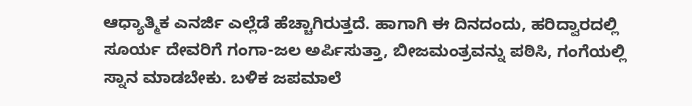ಆಧ್ಯಾತ್ಮಿಕ ಎನರ್ಜಿ ಎಲ್ಲೆಡೆ ಹೆಚ್ಚಾಗಿರುತ್ತದೆ. ಹಾಗಾಗಿ ಈ ದಿನದಂದು, ಹರಿದ್ವಾರದಲ್ಲಿ ಸೂರ್ಯ ದೇವರಿಗೆ ಗಂಗಾ-ಜಲ ಅರ್ಪಿಸುತ್ತಾ, ಬೀಜಮಂತ್ರವನ್ನು ಪಠಿಸಿ, ಗಂಗೆಯಲ್ಲಿ ಸ್ನಾನ ಮಾಡಬೇಕು. ಬಳಿಕ ಜಪಮಾಲೆ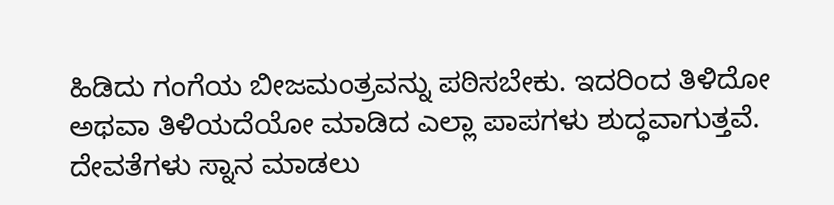ಹಿಡಿದು ಗಂಗೆಯ ಬೀಜಮಂತ್ರವನ್ನು ಪಠಿಸಬೇಕು. ಇದರಿಂದ ತಿಳಿದೋ ಅಥವಾ ತಿಳಿಯದೆಯೋ ಮಾಡಿದ ಎಲ್ಲಾ ಪಾಪಗಳು ಶುದ್ಧವಾಗುತ್ತವೆ.
ದೇವತೆಗಳು ಸ್ನಾನ ಮಾಡಲು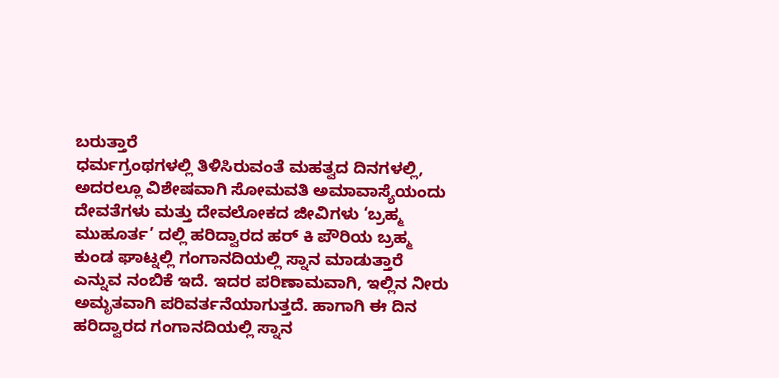ಬರುತ್ತಾರೆ
ಧರ್ಮಗ್ರಂಥಗಳಲ್ಲಿ ತಿಳಿಸಿರುವಂತೆ ಮಹತ್ವದ ದಿನಗಳಲ್ಲಿ, ಅದರಲ್ಲೂ ವಿಶೇಷವಾಗಿ ಸೋಮವತಿ ಅಮಾವಾಸ್ಯೆಯಂದು ದೇವತೆಗಳು ಮತ್ತು ದೇವಲೋಕದ ಜೀವಿಗಳು ‘ಬ್ರಹ್ಮ ಮುಹೂರ್ತ’ ದಲ್ಲಿ ಹರಿದ್ವಾರದ ಹರ್ ಕಿ ಪೌರಿಯ ಬ್ರಹ್ಮ ಕುಂಡ ಘಾಟ್ನಲ್ಲಿ ಗಂಗಾನದಿಯಲ್ಲಿ ಸ್ನಾನ ಮಾಡುತ್ತಾರೆ ಎನ್ನುವ ನಂಬಿಕೆ ಇದೆ. ಇದರ ಪರಿಣಾಮವಾಗಿ, ಇಲ್ಲಿನ ನೀರು ಅಮೃತವಾಗಿ ಪರಿವರ್ತನೆಯಾಗುತ್ತದೆ. ಹಾಗಾಗಿ ಈ ದಿನ ಹರಿದ್ವಾರದ ಗಂಗಾನದಿಯಲ್ಲಿ ಸ್ನಾನ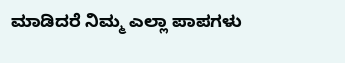ಮಾಡಿದರೆ ನಿಮ್ಮ ಎಲ್ಲಾ ಪಾಪಗಳು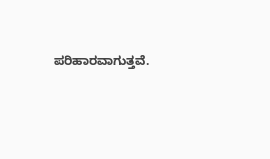ಪರಿಹಾರವಾಗುತ್ತವೆ.